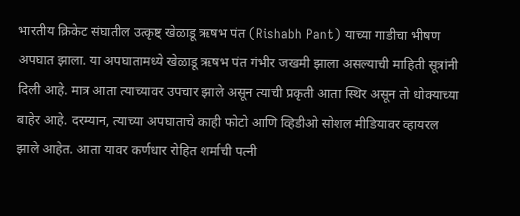भारतीय क्रिकेट संघातील उत्कृष्ट् खेळाडू ऋषभ पंत (Rishabh Pant) याच्या गाडीचा भीषण अपघात झाला. या अपघातामध्ये खेळाडू ऋषभ पंत गंभीर जखमी झाला असल्याची माहिती सूत्रांनी दिली आहे. मात्र आता त्याच्यावर उपचार झाले असून त्याची प्रकृती आता स्थिर असून तो धोक्याच्या बाहेर आहे. दरम्यान, त्याच्या अपघाताचे काही फोटो आणि व्हिडीओ सोशल मीडियावर व्हायरल झाले आहेत. आता यावर कर्णधार रोहित शर्माची पत्नी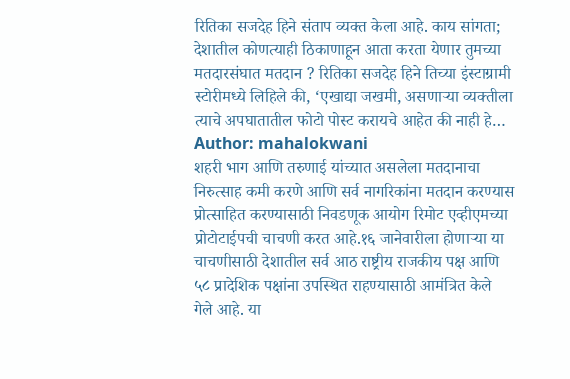रितिका सजदेह हिने संताप व्यक्त केला आहे. काय सांगता; देशातील कोणत्याही ठिकाणाहून आता करता येणार तुमच्या मतदारसंघात मतदान ? रितिका सजदेह हिने तिच्या इंस्टाग्रामी स्टोरीमध्ये लिहिले की, ‘एखाद्या जखमी, असणाऱ्या व्यक्तीला त्याचे अपघातातील फोटो पोस्ट करायचे आहेत की नाही हे…
Author: mahalokwani
शहरी भाग आणि तरुणाई यांच्यात असलेला मतदानाचा निरुत्साह कमी करणे आणि सर्व नागरिकांना मतदान करण्यास प्रोत्साहित करण्यासाठी निवडणूक आयोग रिमोट एव्हीएमच्या प्रोटोटाईपची चाचणी करत आहे.१६ जानेवारीला होणाऱ्या या चाचणीसाठी देशातील सर्व आठ राष्ट्रीय राजकीय पक्ष आणि ५८ प्रादेशिक पक्षांना उपस्थित राहण्यासाठी आमंत्रित केले गेले आहे. या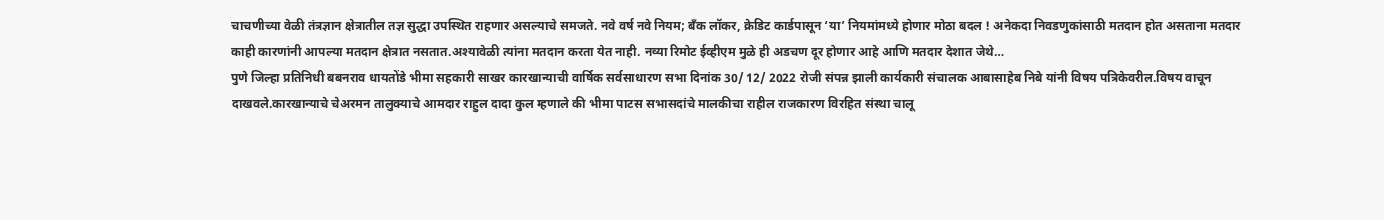चाचणीच्या वेळी तंत्रज्ञान क्षेत्रातील तज्ञ सुद्धा उपस्थित राहणार असल्याचे समजते. नवे वर्ष नवे नियम; बँक लॉकर, क्रेडिट कार्डपासून ‘या’ नियमांमध्ये होणार मोठा बदल ! अनेकदा निवडणुकांसाठी मतदान होत असताना मतदार काही कारणांनी आपल्या मतदान क्षेत्रात नसतात.अश्यावेळी त्यांना मतदान करता येत नाही. नव्या रिमोट ईव्हीएम मुळे ही अडचण दूर होणार आहे आणि मतदार देशात जेथे…
पुणे जिल्हा प्रतिनिधी बबनराव धायतोंडे भीमा सहकारी साखर कारखान्याची वार्षिक सर्वसाधारण सभा दिनांक 30/ 12/ 2022 रोजी संपन्न झाली कार्यकारी संचालक आबासाहेब निबे यांनी विषय पत्रिकेवरील.विषय वाचून दाखवले.कारखान्याचे चेअरमन तालुक्याचे आमदार राहुल दादा कुल म्हणाले की भीमा पाटस सभासदांचे मालकीचा राहील राजकारण विरहित संस्था चालू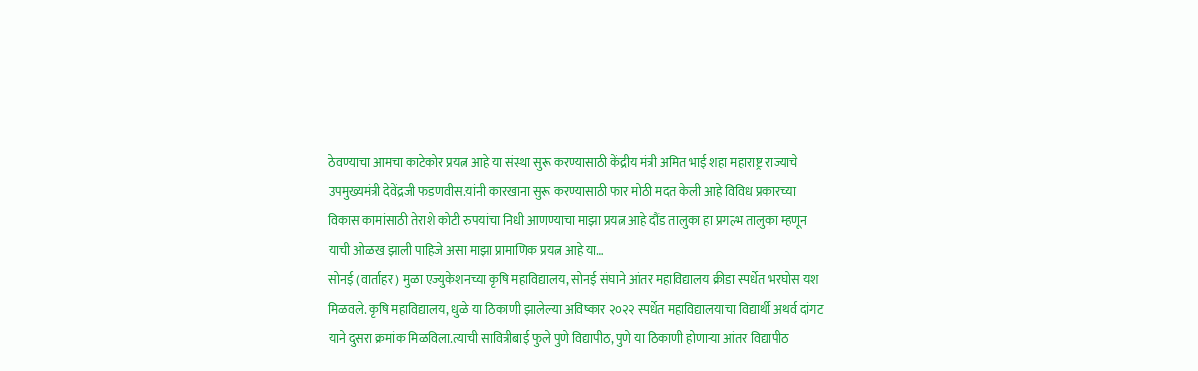ठेवण्याचा आमचा काटेकोर प्रयत्न आहे या संस्था सुरू करण्यासाठी केंद्रीय मंत्री अमित भाई शहा महाराष्ट्र राज्याचे उपमुख्यमंत्री देवेंद्रजी फडणवीस.यांनी कारखाना सुरू करण्यासाठी फार मोठी मदत केली आहे विविध प्रकारच्या विकास कामांसाठी तेराशे कोटी रुपयांचा निधी आणण्याचा माझा प्रयत्न आहे दौंड तालुका हा प्रगल्भ तालुका म्हणून याची ओळख झाली पाहिजे असा माझा प्रामाणिक प्रयत्न आहे या…
सोनई (वार्ताहर) मुळा एज्युकेशनच्या कृषि महाविद्यालय, सोनई संघाने आंतर महाविद्यालय क्रीडा स्पर्धेत भरघोस यश मिळवले. कृषि महाविद्यालय, धुळे या ठिकाणी झालेल्या अविष्कार २०२२ स्पर्धेत महाविद्यालयाचा विद्यार्थी अथर्व दांगट याने दुसरा क्रमांक मिळविला.त्याची सावित्रीबाई फुले पुणे विद्यापीठ, पुणे या ठिकाणी होणाऱ्या आंतर विद्यापीठ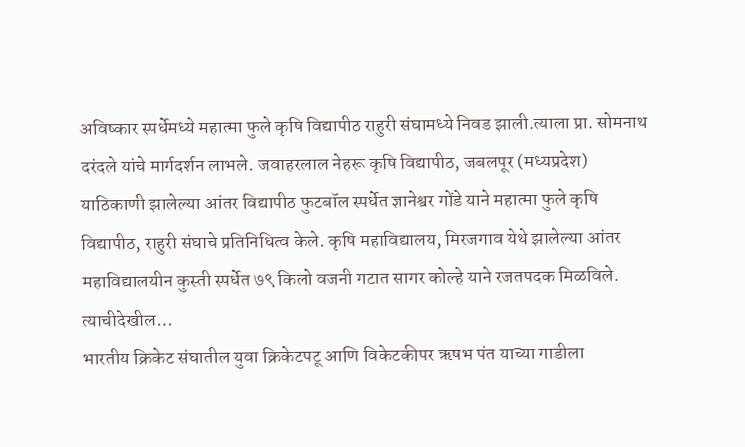अविष्कार स्पर्धेमध्ये महात्मा फुले कृषि विद्यापीठ राहुरी संघामध्ये निवड झाली.त्याला प्रा. सोमनाथ दरंदले यांचे मार्गदर्शन लाभले. जवाहरलाल नेहरू कृषि विद्यापीठ, जबलपूर (मध्यप्रदेश) याठिकाणी झालेल्या आंतर विद्यापीठ फुटबॉल स्पर्धेत ज्ञानेश्वर गोंडे याने महात्मा फुले कृषि विद्यापीठ, राहुरी संघाचे प्रतिनिधित्व केले. कृषि महाविद्यालय, मिरजगाव येथे झालेल्या आंतर महाविद्यालयीन कुस्ती स्पर्धेत ७९ किलो वजनी गटात सागर कोल्हे याने रजतपदक मिळविले. त्याचीदेखील…
भारतीय क्रिकेट संघातील युवा क्रिकेटपटू आणि विकेटकीपर ऋषभ पंत याच्या गाडीला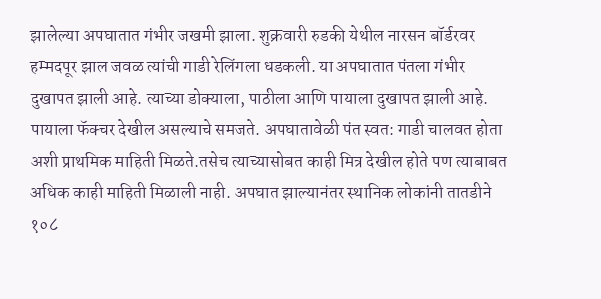झालेल्या अपघातात गंभीर जखमी झाला. शुक्रवारी रुडकी येथील नारसन बॉर्डरवर हम्मदपूर झाल जवळ त्यांची गाडी रेलिंगला धडकली. या अपघातात पंतला गंभीर दुखापत झाली आहे. त्याच्या डोक्याला, पाठीला आणि पायाला दुखापत झाली आहे. पायाला फॅक्चर देखील असल्याचे समजते. अपघातावेळी पंत स्वत: गाडी चालवत होता अशी प्राथमिक माहिती मिळते.तसेच त्याच्यासोबत काही मित्र देखील होते पण त्याबाबत अधिक काही माहिती मिळाली नाही. अपघात झाल्यानंतर स्थानिक लोकांनी तातडीने १०८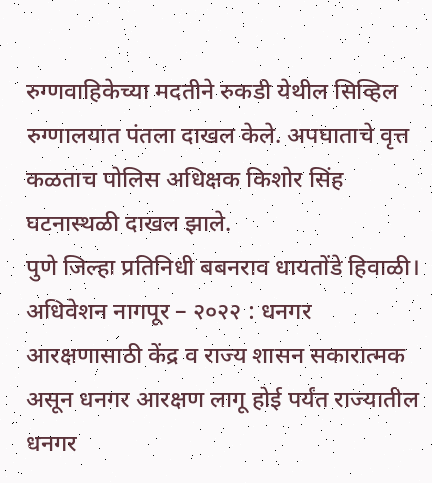रुग्णवाहिकेच्या मदतीने रुकडी येथील सिव्हिल रुग्णालयात पंतला दाखल केले. अपघाताचे वृत्त कळताच पोलिस अधिक्षक किशोर सिंह घटनास्थळी दाखल झाले.
पुणे जिल्हा प्रतिनिधी बबनराव धायतोंडे हिवाळी। अधिवेशन नागपूर – २०२२ : धनगर आरक्षणासाठी केंद्र व राज्य शासन सकारात्मक असून धनगर आरक्षण लागू होई पर्यंत राज्यातील धनगर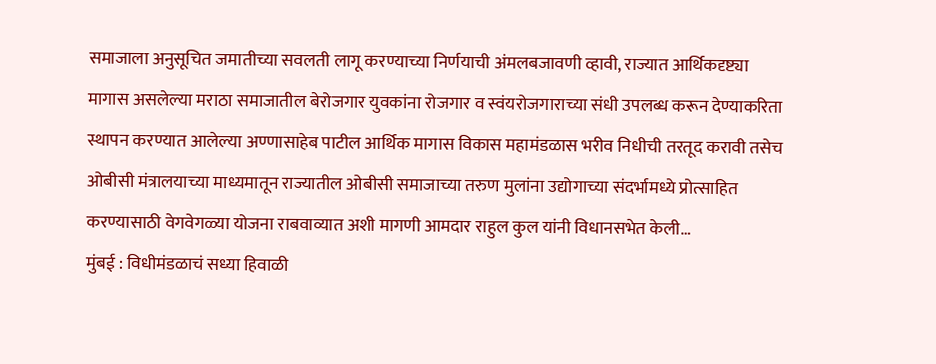समाजाला अनुसूचित जमातीच्या सवलती लागू करण्याच्या निर्णयाची अंमलबजावणी व्हावी, राज्यात आर्थिकदृष्ट्या मागास असलेल्या मराठा समाजातील बेरोजगार युवकांना रोजगार व स्वंयरोजगाराच्या संधी उपलब्ध करून देण्याकरिता स्थापन करण्यात आलेल्या अण्णासाहेब पाटील आर्थिक मागास विकास महामंडळास भरीव निधीची तरतूद करावी तसेच ओबीसी मंत्रालयाच्या माध्यमातून राज्यातील ओबीसी समाजाच्या तरुण मुलांना उद्योगाच्या संदर्भामध्ये प्रोत्साहित करण्यासाठी वेगवेगळ्या योजना राबवाव्यात अशी मागणी आमदार राहुल कुल यांनी विधानसभेत केली…
मुंबई : विधीमंडळाचं सध्या हिवाळी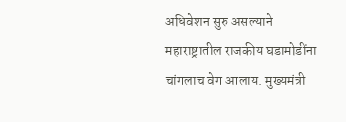अधिवेशन सुरु असल्याने महाराष्ट्रातील राजकीय घडामोडींना चांगलाच वेग आलाय. मुख्यमंत्री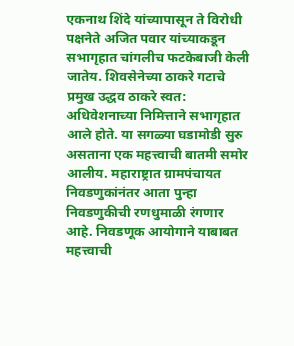एकनाथ शिंदे यांच्यापासून ते विरोधी पक्षनेते अजित पवार यांच्याकडून सभागृहात चांगलीच फटकेबाजी केली जातेय. शिवसेनेच्या ठाकरे गटाचे प्रमुख उद्धव ठाकरे स्वत: अधिवेशनाच्या निमित्ताने सभागृहात आले होते. या सगळ्या घडामोडी सुरु असताना एक महत्त्वाची बातमी समोर आलीय. महाराष्ट्रात ग्रामपंचायत निवडणुकांनंतर आता पुन्हा निवडणुकीची रणधुमाळी रंगणार आहे. निवडणूक आयोगाने याबाबत महत्त्वाची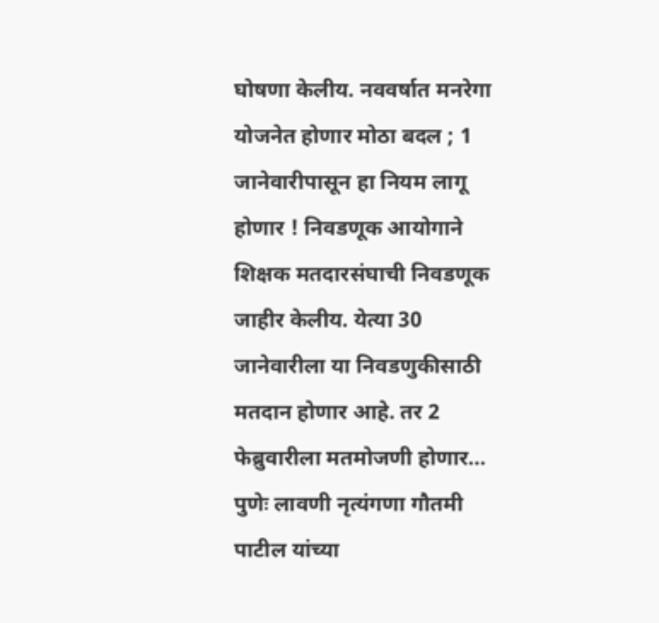घोषणा केलीय. नववर्षात मनरेगा योजनेत होणार मोठा बदल ; 1 जानेवारीपासून हा नियम लागू होणार ! निवडणूक आयोगाने शिक्षक मतदारसंघाची निवडणूक जाहीर केलीय. येत्या 30 जानेवारीला या निवडणुकीसाठी मतदान होणार आहे. तर 2 फेब्रुवारीला मतमोजणी होणार…
पुणेः लावणी नृत्यंगणा गौतमी पाटील यांच्या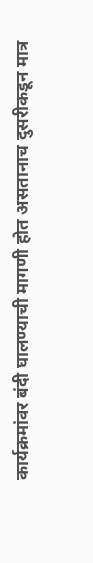कार्यक्रमांवर बंदी घालण्याची मागणी होत असतानाच दुसरीकडून मात्र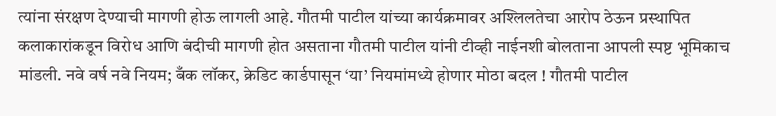त्यांना संरक्षण देण्याची मागणी होऊ लागली आहे. गौतमी पाटील यांच्या कार्यक्रमावर अश्लिलतेचा आरोप ठेऊन प्रस्थापित कलाकारांकडून विरोध आणि बंदीची मागणी होत असताना गौतमी पाटील यांनी टीव्ही नाईनशी बोलताना आपली स्पष्ट भूमिकाच मांडली. नवे वर्ष नवे नियम; बँक लॉकर, क्रेडिट कार्डपासून ‘या’ नियमांमध्ये होणार मोठा बदल ! गौतमी पाटील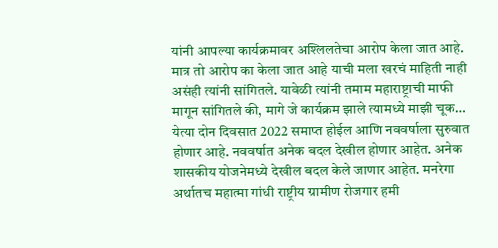यांनी आपल्या कार्यक्रमावर अश्लिलतेचा आरोप केला जात आहे. मात्र तो आरोप का केला जात आहे याची मला खरचं माहिती नाही असंही त्यांनी सांगितले. यावेळी त्यांनी तमाम महाराष्ट्राची माफी मागून सांगितले की, मागे जे कार्यक्रम झाले त्यामध्ये माझी चूक…
येत्या दोन दिवसात 2022 समाप्त होईल आणि नववर्षाला सुरुवात होणार आहे. नववर्षात अनेक बदल देखील होणार आहेत. अनेक शासकीय योजनेमध्ये देखील बदल केले जाणार आहेत. मनरेगा अर्थातच महात्मा गांधी राष्ट्रीय ग्रामीण रोजगार हमी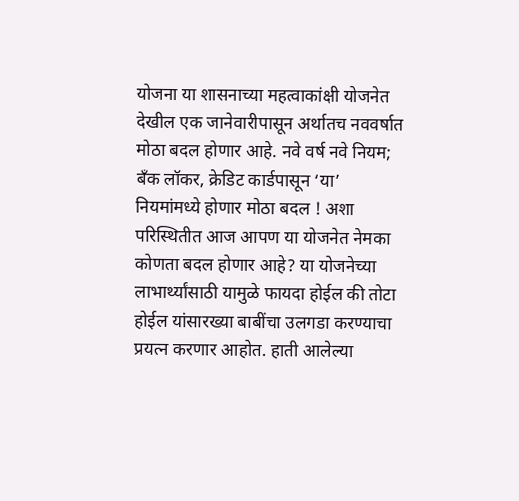योजना या शासनाच्या महत्वाकांक्षी योजनेत देखील एक जानेवारीपासून अर्थातच नववर्षात मोठा बदल होणार आहे. नवे वर्ष नवे नियम; बँक लॉकर, क्रेडिट कार्डपासून ‘या’ नियमांमध्ये होणार मोठा बदल ! अशा परिस्थितीत आज आपण या योजनेत नेमका कोणता बदल होणार आहे? या योजनेच्या लाभार्थ्यांसाठी यामुळे फायदा होईल की तोटा होईल यांसारख्या बाबींचा उलगडा करण्याचा प्रयत्न करणार आहोत. हाती आलेल्या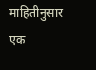माहितीनुसार एक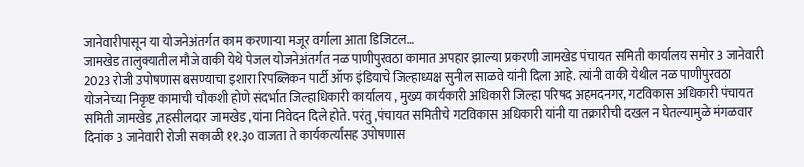जानेवारीपासून या योजनेअंतर्गत काम करणाऱ्या मजूर वर्गाला आता डिजिटल…
जामखेड तालुक्यातील मौजे वाकी येथे पेजल योजनेअंतर्गत नळ पाणीपुरवठा कामात अपहार झाल्या प्रकरणी जामखेड पंचायत समिती कार्यालय समोर 3 जानेवारी 2023 रोजी उपोषणास बसण्याचा इशारा रिपब्लिकन पार्टी ऑफ इंडियाचे जिल्हाध्यक्ष सुनील साळवे यांनी दिला आहे. त्यांनी वाकी येथील नळ पाणीपुरवठा योजनेच्या निकृष्ट कामाची चौकशी होणे संदर्भात जिल्हाधिकारी कार्यालय , मुख्य कार्यकारी अधिकारी जिल्हा परिषद अहमदनगर, गटविकास अधिकारी पंचायत समिती जामखेड ,तहसीलदार जामखेड ,यांना निवेदन दिले होते. परंतु ,पंचायत समितीचे गटविकास अधिकारी यांनी या तक्रारीची दखल न घेतल्यामुळे मंगळवार दिनांक 3 जानेवारी रोजी सकाळी ११.३० वाजता ते कार्यकर्त्यांसह उपोषणास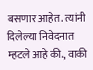बसणार आहेत. त्यांनी दिलेल्या निवेदनात म्हटले आहे की., वाकी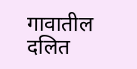गावातील दलित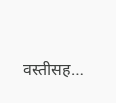वस्तीसह…